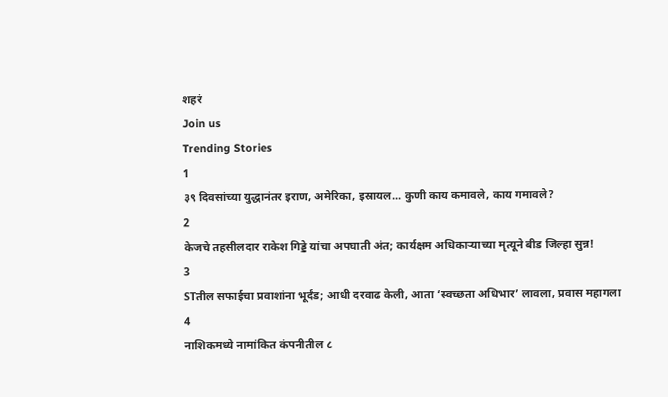शहरं
Join us
Trending Stories
1
३९ दिवसांच्या युद्धानंतर इराण, अमेरिका, इस्रायल... कुणी काय कमावले, काय गमावले?
2
केजचे तहसीलदार राकेश गिड्डे यांचा अपघाती अंत; कार्यक्षम अधिकाऱ्याच्या मृत्यूने बीड जिल्हा सुन्न!
3
STतील सफाईचा प्रवाशांना भूर्दंड; आधी दरवाढ केली, आता ‘स्वच्छता अधिभार’ लावला, प्रवास महागला
4
नाशिकमध्ये नामांकित कंपनीतील ८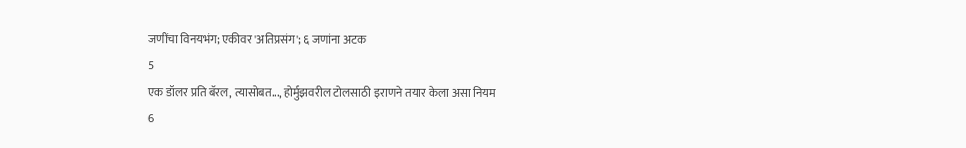जणींचा विनयभंग; एकीवर 'अतिप्रसंग'; ६ जणांना अटक
5
एक डॉलर प्रति बॅरल, त्यासोबत..., होर्मुझवरील टोलसाठी इराणने तयार केला असा नियम
6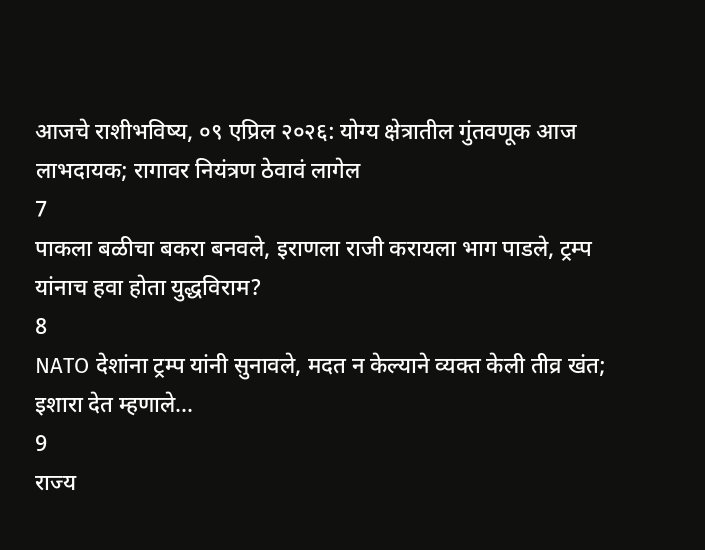आजचे राशीभविष्य, ०९ एप्रिल २०२६: योग्य क्षेत्रातील गुंतवणूक आज लाभदायक; रागावर नियंत्रण ठेवावं लागेल
7
पाकला बळीचा बकरा बनवले, इराणला राजी करायला भाग पाडले, ट्रम्प यांनाच हवा होता युद्धविराम?
8
NATO देशांना ट्रम्प यांनी सुनावले, मदत न केल्याने व्यक्त केली तीव्र खंत; इशारा देत म्हणाले...
9
राज्य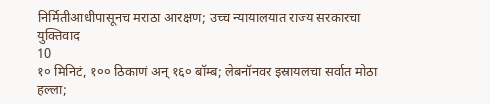निर्मितीआधीपासूनच मराठा आरक्षण; उच्च न्यायालयात राज्य सरकारचा युक्तिवाद
10
१० मिनिटं, १०० ठिकाणं अन् १६० बॉम्ब; लेबनॉनवर इस्रायलचा सर्वात मोठा हल्ला;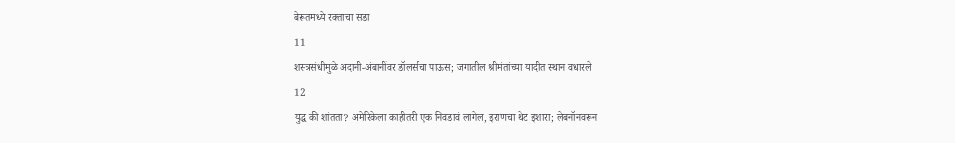बेरूतमध्ये रक्ताचा सडा
11
शस्त्रसंधीमुळे अदानी-अंबानींवर डॉलर्सचा पाऊस; जगातील श्रीमंतांच्या यादीत स्थान वधारले
12
युद्ध की शांतता? अमेरिकेला काहीतरी एक निवडावं लागेल, इराणचा थेट इशारा; लेबनॉनवरून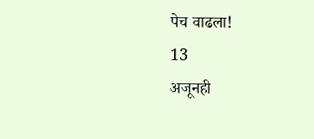पेच वाढला!
13
अजूनही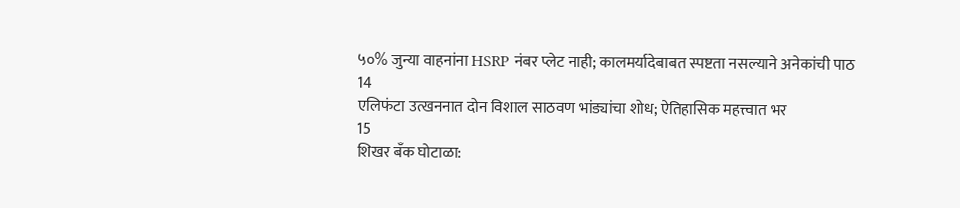५०% जुन्या वाहनांना HSRP नंबर प्लेट नाही; कालमर्यादेबाबत स्पष्टता नसल्याने अनेकांची पाठ
14
एलिफंटा उत्खननात दोन विशाल साठवण भांड्यांचा शोध; ऐतिहासिक महत्त्वात भर
15
शिखर बँक घोटाळा: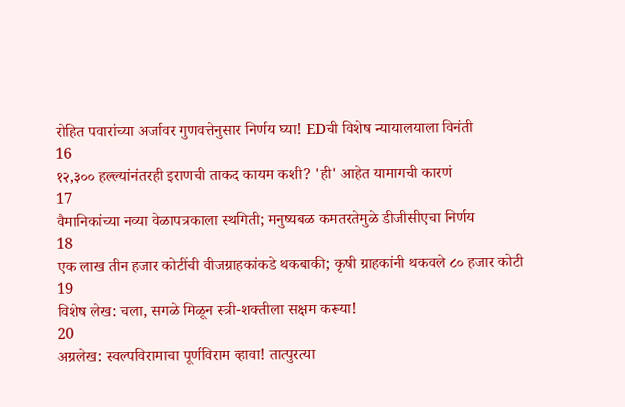रोहित पवारांच्या अर्जावर गुणवत्तेनुसार निर्णय घ्या! EDची विशेष न्यायालयाला विनंती
16
१२,३०० हल्ल्यांनंतरही इराणची ताकद कायम कशी? 'ही' आहेत यामागची कारणं
17
वैमानिकांच्या नव्या वेळापत्रकाला स्थगिती; मनुष्यबळ कमतरतेमुळे डीजीसीएचा निर्णय
18
एक लाख तीन हजार कोटींची वीजग्राहकांकडे थकबाकी; कृषी ग्राहकांनी थकवले ८० हजार कोटी
19
विशेष लेख: चला, सगळे मिळून स्त्री-शक्तीला सक्षम करूया!
20
अग्रलेख: स्वल्पविरामाचा पूर्णविराम व्हावा! तात्पुरत्या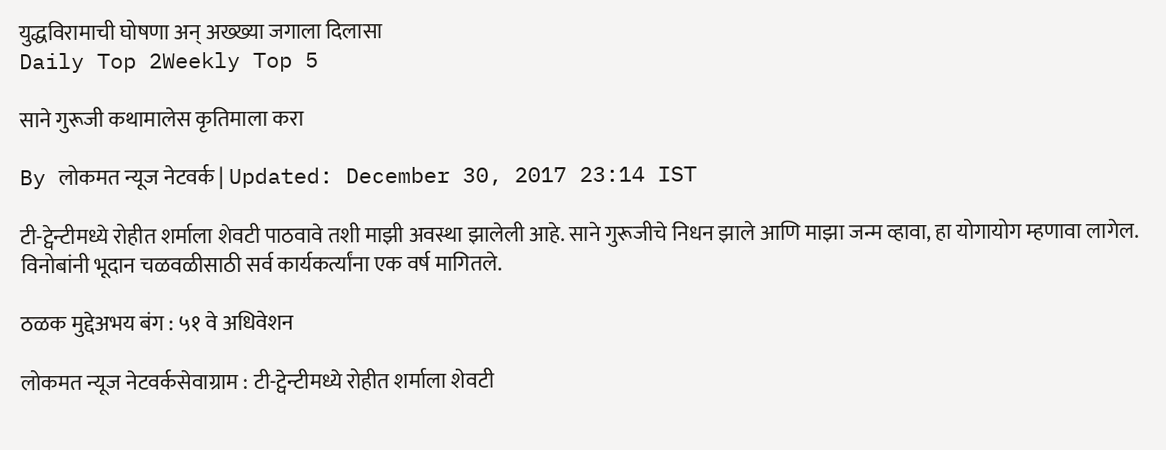युद्धविरामाची घोषणा अन् अख्ख्या जगाला दिलासा
Daily Top 2Weekly Top 5

साने गुरूजी कथामालेस कृतिमाला करा

By लोकमत न्यूज नेटवर्क | Updated: December 30, 2017 23:14 IST

टी-ट्वेन्टीमध्ये रोहीत शर्माला शेवटी पाठवावे तशी माझी अवस्था झालेली आहे. साने गुरूजीचे निधन झाले आणि माझा जन्म व्हावा, हा योगायोग म्हणावा लागेल. विनोबांनी भूदान चळवळीसाठी सर्व कार्यकर्त्यांना एक वर्ष मागितले.

ठळक मुद्देअभय बंग : ५१ वे अधिवेशन

लोकमत न्यूज नेटवर्कसेवाग्राम : टी-ट्वेन्टीमध्ये रोहीत शर्माला शेवटी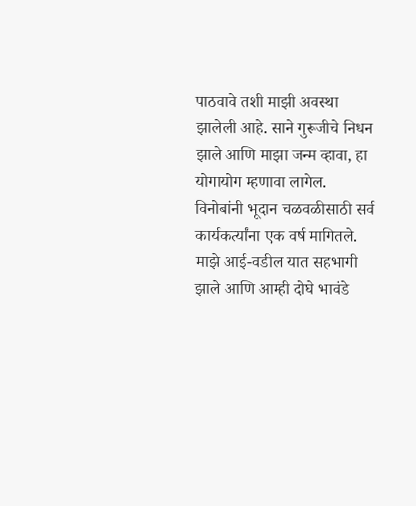पाठवावे तशी माझी अवस्था झालेली आहे. साने गुरूजीचे निधन झाले आणि माझा जन्म व्हावा, हा योगायोग म्हणावा लागेल. विनोबांनी भूदान चळवळीसाठी सर्व कार्यकर्त्यांना एक वर्ष मागितले. माझे आई-वडील यात सहभागी झाले आणि आम्ही दोघे भावंडे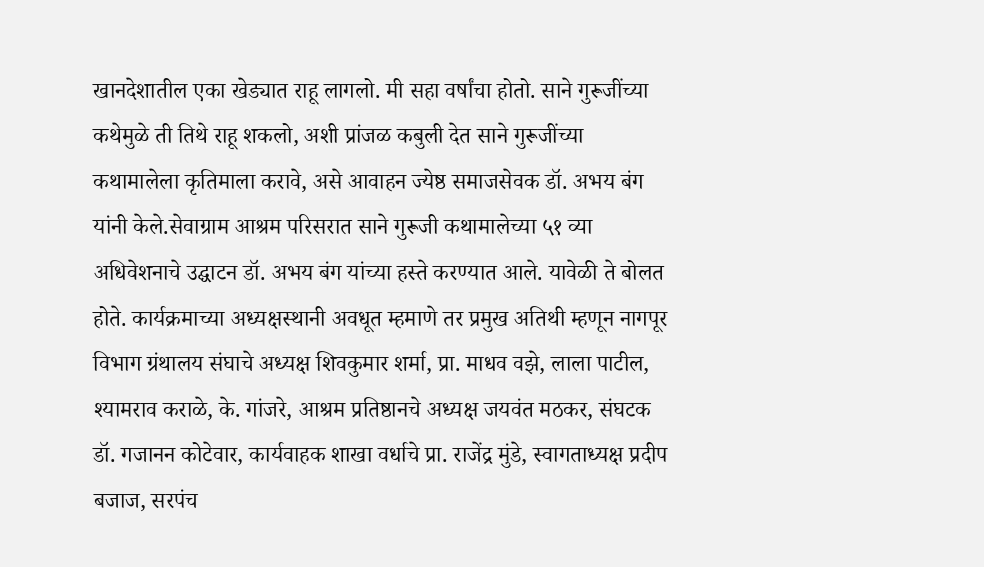खानदेशातील एका खेड्यात राहू लागलो. मी सहा वर्षांचा होतो. साने गुरूजींच्या कथेमुळे ती तिथे राहू शकलो, अशी प्रांजळ कबुली देत साने गुरूजींच्या कथामालेला कृतिमाला करावे, असे आवाहन ज्येष्ठ समाजसेवक डॉ. अभय बंग यांनी केले.सेवाग्राम आश्रम परिसरात साने गुरूजी कथामालेच्या ५१ व्या अधिवेशनाचे उद्घाटन डॉ. अभय बंग यांच्या हस्ते करण्यात आले. यावेळी ते बोलत होते. कार्यक्रमाच्या अध्यक्षस्थानी अवधूत म्हमाणे तर प्रमुख अतिथी म्हणून नागपूर विभाग ग्रंथालय संघाचे अध्यक्ष शिवकुमार शर्मा, प्रा. माधव वझे, लाला पाटील, श्यामराव कराळे, के. गांजरे, आश्रम प्रतिष्ठानचे अध्यक्ष जयवंत मठकर, संघटक डॉ. गजानन कोटेवार, कार्यवाहक शाखा वर्धाचे प्रा. राजेंद्र मुंडे, स्वागताध्यक्ष प्रदीप बजाज, सरपंच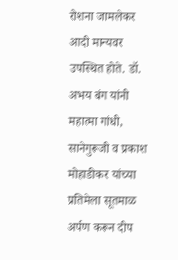रोशना जामलेकर आदी मान्यवर उपस्थित होते. डॉ. अभय बंग यांनी महात्मा गांधी, सानेगुरूजी व प्रकाश मोहाडीकर यांच्या प्रतिमेला सूतमाळ अर्पण करून दीप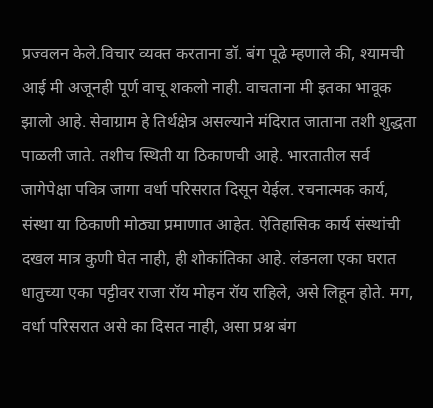प्रज्वलन केले.विचार व्यक्त करताना डॉ. बंग पूढे म्हणाले की, श्यामची आई मी अजूनही पूर्ण वाचू शकलो नाही. वाचताना मी इतका भावूक झालो आहे. सेवाग्राम हे तिर्थक्षेत्र असल्याने मंदिरात जाताना तशी शुद्धता पाळली जाते. तशीच स्थिती या ठिकाणची आहे. भारतातील सर्व जागेपेक्षा पवित्र जागा वर्धा परिसरात दिसून येईल. रचनात्मक कार्य, संस्था या ठिकाणी मोठ्या प्रमाणात आहेत. ऐतिहासिक कार्य संस्थांची दखल मात्र कुणी घेत नाही, ही शोकांतिका आहे. लंडनला एका घरात धातुच्या एका पट्टीवर राजा रॉय मोहन रॉय राहिले, असे लिहून होते. मग, वर्धा परिसरात असे का दिसत नाही, असा प्रश्न बंग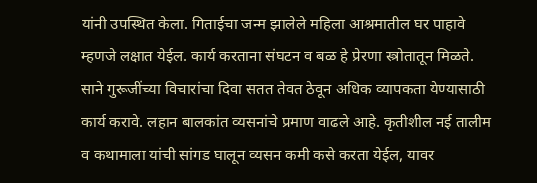यांनी उपस्थित केला. गिताईचा जन्म झालेले महिला आश्रमातील घर पाहावे म्हणजे लक्षात येईल. कार्य करताना संघटन व बळ हे प्रेरणा स्त्रोतातून मिळते. साने गुरूजींच्या विचारांचा दिवा सतत तेवत ठेवून अधिक व्यापकता येण्यासाठी कार्य करावे. लहान बालकांत व्यसनांचे प्रमाण वाढले आहे. कृतीशील नई तालीम व कथामाला यांची सांगड घालून व्यसन कमी कसे करता येईल, यावर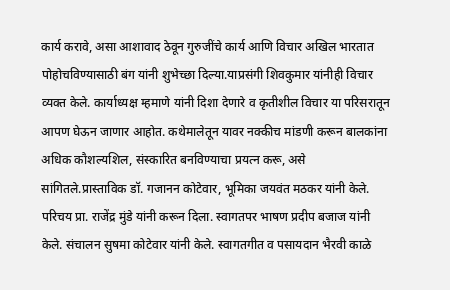कार्य करावे, असा आशावाद ठेवून गुरुजींचे कार्य आणि विचार अखिल भारतात पोहोचविण्यासाठी बंग यांनी शुभेच्छा दिल्या.याप्रसंगी शिवकुमार यांनीही विचार व्यक्त केले. कार्याध्यक्ष म्हमाणे यांनी दिशा देणारे व कृतीशील विचार या परिसरातून आपण घेऊन जाणार आहोत. कथेमालेतून यावर नक्कीच मांडणी करून बालकांना अधिक कौशल्यशिल, संस्कारित बनविण्याचा प्रयत्न करू, असे सांगितले.प्रास्ताविक डॉ. गजानन कोटेवार, भूमिका जयवंत मठकर यांनी केले. परिचय प्रा. राजेंद्र मुंडे यांनी करून दिला. स्वागतपर भाषण प्रदीप बजाज यांनी केले. संचालन सुषमा कोटेवार यांनी केले. स्वागतगीत व पसायदान भैरवी काळे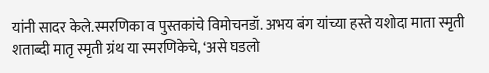यांनी सादर केले.स्मरणिका व पुस्तकांचे विमोचनडॉ. अभय बंग यांच्या हस्ते यशोदा माता स्मृती शताब्दी मातृ स्मृती ग्रंथ या स्मरणिकेचे, ‘असे घडलो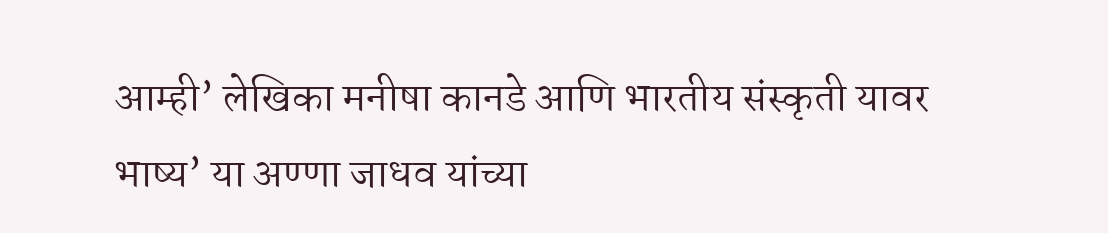आम्ही’ लेखिका मनीषा कानडे आणि भारतीय संस्कृती यावर भाष्य’ या अण्णा जाधव यांच्या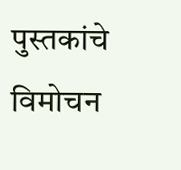पुस्तकांचे विमोचन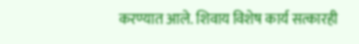करण्यात आले. शिवाय विशेष कार्य सत्कारही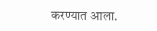करण्यात आला.